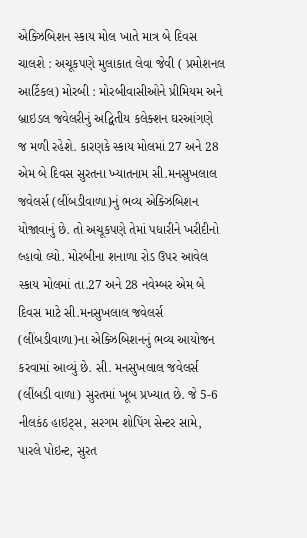એક્ઝિબિશન સ્કાય મોલ ખાતે માત્ર બે દિવસ ચાલશે : અચૂકપણે મુલાકાત લેવા જેવી ( પ્રમોશનલ આર્ટિકલ) મોરબી : મોરબીવાસીઓને પ્રીમિયમ અને બ્રાઇડલ જવેલરીનું અદ્વિતીય કલેક્શન ઘરઆંગણે જ મળી રહેશે. કારણકે સ્કાય મોલમાં 27 અને 28 એમ બે દિવસ સુરતના ખ્યાતનામ સી.મનસુખલાલ જવેલર્સ (લીંબડીવાળા)નું ભવ્ય એક્ઝિબિશન યોજાવાનું છે. તો અચૂકપણે તેમાં પધારીને ખરીદીનો લ્હાવો લ્યો. મોરબીના શનાળા રોડ ઉપર આવેલ સ્કાય મોલમાં તા.27 અને 28 નવેમ્બર એમ બે દિવસ માટે સી.મનસુખલાલ જવેલર્સ (લીંબડીવાળા)ના એક્ઝિબિશનનું ભવ્ય આયોજન કરવામાં આવ્યું છે. સી. મનસુખલાલ જવેલર્સ (લીંબડી વાળા) સુરતમાં ખૂબ પ્રખ્યાત છે. જે 5-6 નીલકંઠ હાઇટ્સ, સરગમ શોપિંગ સેન્ટર સામે, પારલે પોઇન્ટ, સુરત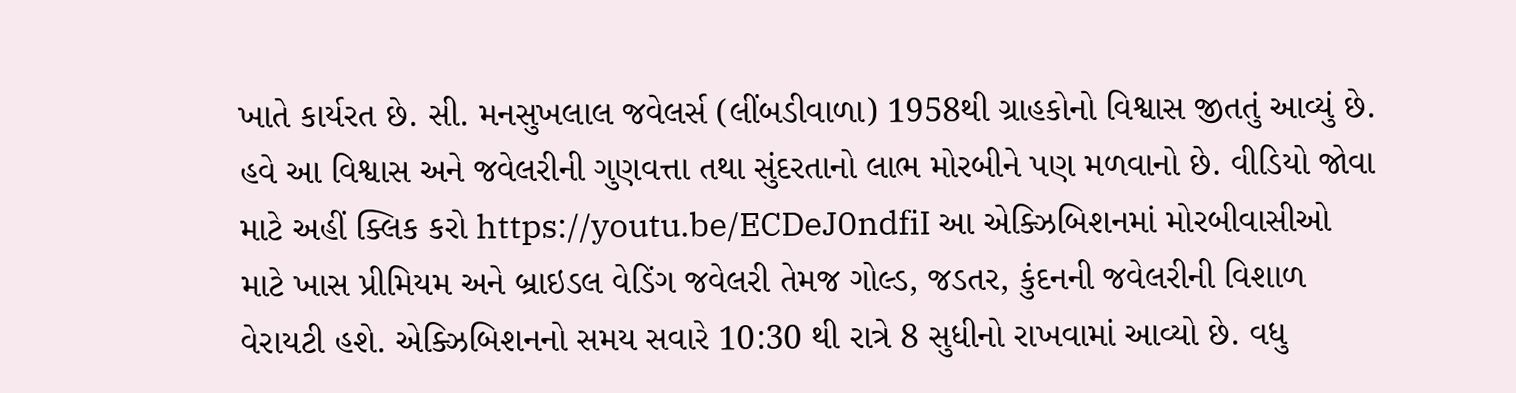ખાતે કાર્યરત છે. સી. મનસુખલાલ જવેલર્સ (લીંબડીવાળા) 1958થી ગ્રાહકોનો વિશ્વાસ જીતતું આવ્યું છે. હવે આ વિશ્વાસ અને જવેલરીની ગુણવત્તા તથા સુંદરતાનો લાભ મોરબીને પણ મળવાનો છે. વીડિયો જોવા માટે અહીં ક્લિક કરો https://youtu.be/ECDeJ0ndfiI આ એક્ઝિબિશનમાં મોરબીવાસીઓ માટે ખાસ પ્રીમિયમ અને બ્રાઇડલ વેડિંગ જવેલરી તેમજ ગોલ્ડ, જડતર, કુંદનની જવેલરીની વિશાળ વેરાયટી હશે. એક્ઝિબિશનનો સમય સવારે 10:30 થી રાત્રે 8 સુધીનો રાખવામાં આવ્યો છે. વધુ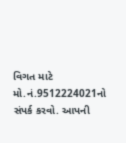વિગત માટે મો.નં.9512224021નો સંપર્ક કરવો. આપની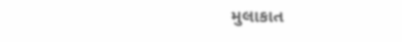મુલાકાત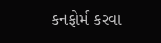કનફોર્મ કરવા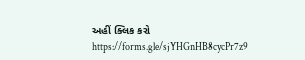અહીં ક્લિક કરો https://forms.gle/sjYHGnHB8cycPr7z9